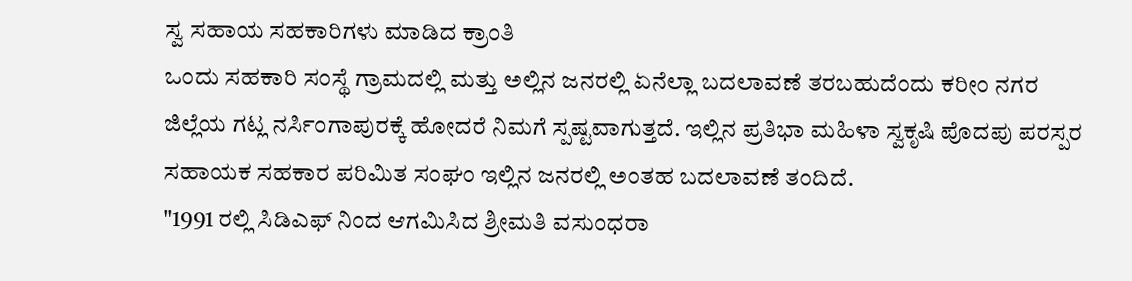ಸ್ವ ಸಹಾಯ ಸಹಕಾರಿಗಳು ಮಾಡಿದ ಕ್ರಾಂತಿ
ಒಂದು ಸಹಕಾರಿ ಸಂಸ್ಥೆ ಗ್ರಾಮದಲ್ಲಿ ಮತ್ತು ಅಲ್ಲಿನ ಜನರಲ್ಲಿ ಏನೆಲ್ಲಾ ಬದಲಾವಣೆ ತರಬಹುದೆಂದು ಕರೀಂ ನಗರ ಜಿಲ್ಲೆಯ ಗಟ್ಲ ನರ್ಸಿಂಗಾಪುರಕ್ಕೆ ಹೋದರೆ ನಿಮಗೆ ಸ್ಪಷ್ಟವಾಗುತ್ತದೆ. ಇಲ್ಲಿನ ಪ್ರತಿಭಾ ಮಹಿಳಾ ಸ್ವಕೃಷಿ ಪೊದಪು ಪರಸ್ಪರ ಸಹಾಯಕ ಸಹಕಾರ ಪರಿಮಿತ ಸಂಘಂ ಇಲ್ಲಿನ ಜನರಲ್ಲಿ ಅಂತಹ ಬದಲಾವಣೆ ತಂದಿದೆ.
"1991 ರಲ್ಲಿ ಸಿಡಿಎಫ್ ನಿಂದ ಆಗಮಿಸಿದ ಶ್ರೀಮತಿ ವಸುಂಧರಾ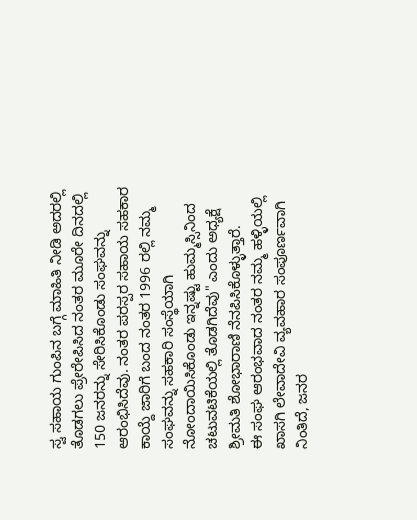ಸ್ವ ಸಹಾಯ ಗುಂಪಿನ ಬಗ್ಗೆ ಮಾಹಿತಿ ನೀಡಿ ಅದರಲ್ಲಿ ತೊಡಗಲು ಪ್ರೇರೇಪಿಸಿದ ನಂತರ ಮೂರೇ ದಿನದಲ್ಲಿ 150 ಜನರನ್ನು ಸೇರಿಸಿಕೊಂಡು ಸಂಘವನ್ನು ಆರಂಭಿಸಿದೆವು. ನಂತರ ಪರಸ್ಪರ ಸಹಾಯ ಸಹಕಾರ ಕಾಯ್ದೆ ಜಾರಿಗೆ ಬಂದ ನಂತರ 1996 ರಲ್ಲಿ ನಮ್ಮ ಸಂಘವನ್ನು ಸಹಕಾರಿ ಸಂಸ್ಥೆಯಾಗಿ ನೋಂದಾಯಿಸಿಕೊಂಡು ಇನ್ನಷ್ಟು ಹುಮ್ಮಸ್ಸಿನಿಂದ ಚಟುವಟಿಕೆಯಲ್ಲಿ ತೊಡಗಿದೆವು" ಎಂದು ಅಧ್ಯಕ್ಷೆ ಶ್ರೀಮತಿ ಶೋಭಾರಾಣಿ ನೆನಪಿಸಿಕೊಳ್ಳುತ್ತಾರೆ.
ಈ ಸಂಘ ಆರಂಭವಾದ ನಂತರ ನಮ್ಮ ಹಳ್ಳಿಯಲ್ಲಿ ಖಾಸಗಿ ಲೇವಾದೇವಿ ವ್ಯವಹಾರ ಸಂಪೂರ್ಣವಾಗಿ ನಿಂತಿದೆ, ಜನರ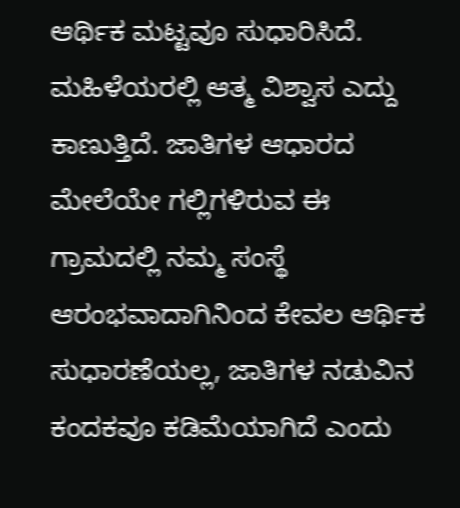ಆರ್ಥಿಕ ಮಟ್ಟವೂ ಸುಧಾರಿಸಿದೆ. ಮಹಿಳೆಯರಲ್ಲಿ ಆತ್ಮ ವಿಶ್ವಾಸ ಎದ್ದು ಕಾಣುತ್ತಿದೆ. ಜಾತಿಗಳ ಆಧಾರದ ಮೇಲೆಯೇ ಗಲ್ಲಿಗಳಿರುವ ಈ ಗ್ರಾಮದಲ್ಲಿ ನಮ್ಮ ಸಂಸ್ಥೆ ಆರಂಭವಾದಾಗಿನಿಂದ ಕೇವಲ ಆರ್ಥಿಕ ಸುಧಾರಣೆಯಲ್ಲ, ಜಾತಿಗಳ ನಡುವಿನ ಕಂದಕವೂ ಕಡಿಮೆಯಾಗಿದೆ ಎಂದು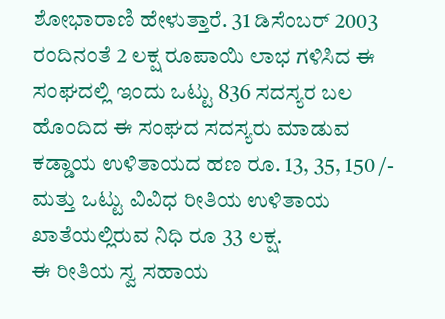ಶೋಭಾರಾಣಿ ಹೇಳುತ್ತಾರೆ. 31 ಡಿಸೆಂಬರ್ 2003 ರಂದಿನಂತೆ 2 ಲಕ್ಷ ರೂಪಾಯಿ ಲಾಭ ಗಳಿಸಿದ ಈ ಸಂಘದಲ್ಲಿ ಇಂದು ಒಟ್ಟು 836 ಸದಸ್ಯರ ಬಲ ಹೊಂದಿದ ಈ ಸಂಘದ ಸದಸ್ಯರು ಮಾಡುವ ಕಡ್ಡಾಯ ಉಳಿತಾಯದ ಹಣ ರೂ. 13, 35, 150 /- ಮತ್ತು ಒಟ್ಟು ವಿವಿಧ ರೀತಿಯ ಉಳಿತಾಯ ಖಾತೆಯಲ್ಲಿರುವ ನಿಧಿ ರೂ 33 ಲಕ್ಷ.
ಈ ರೀತಿಯ ಸ್ವ ಸಹಾಯ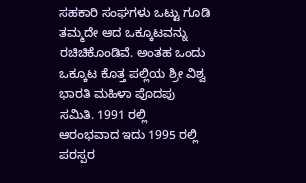ಸಹಕಾರಿ ಸಂಘಗಳು ಒಟ್ಟು ಗೂಡಿ ತಮ್ಮದೇ ಆದ ಒಕ್ಕೂಟವನ್ನು ರಚಿಚಿಕೊಂಡಿವೆ. ಅಂತಹ ಒಂದು ಒಕ್ಕೂಟ ಕೊತ್ತ ಪಲ್ಲಿಯ ಶ್ರೀ ವಿಶ್ವ ಭಾರತಿ ಮಹಿಳಾ ಪೊದಪು ಸಮಿತಿ. 1991 ರಲ್ಲಿ ಆರಂಭವಾದ ಇದು 1995 ರಲ್ಲಿ ಪರಸ್ಪರ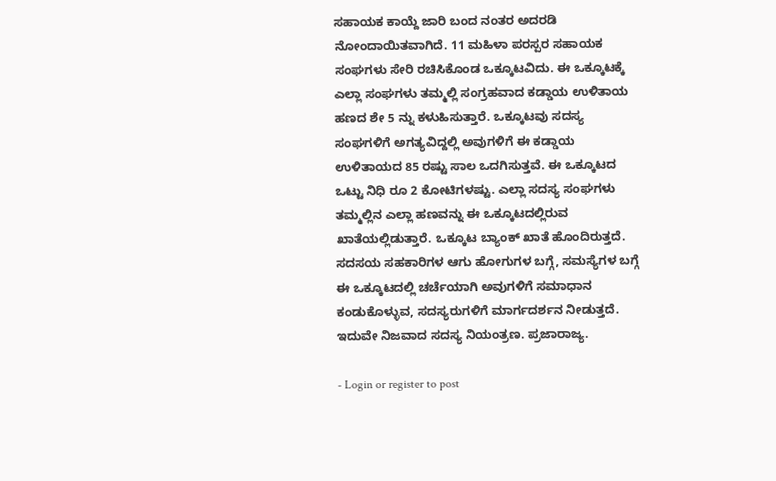ಸಹಾಯಕ ಕಾಯ್ದೆ ಜಾರಿ ಬಂದ ನಂತರ ಅದರಡಿ ನೋಂದಾಯಿತವಾಗಿದೆ. 11 ಮಹಿಳಾ ಪರಸ್ಪರ ಸಹಾಯಕ ಸಂಘಗಳು ಸೇರಿ ರಚಿಸಿಕೊಂಡ ಒಕ್ಕೂಟವಿದು. ಈ ಒಕ್ಕೂಟಕ್ಕೆ ಎಲ್ಲಾ ಸಂಘಗಳು ತಮ್ಮಲ್ಲಿ ಸಂಗ್ರಹವಾದ ಕಡ್ಡಾಯ ಉಳಿತಾಯ ಹಣದ ಶೇ 5 ನ್ನು ಕಳುಹಿಸುತ್ತಾರೆ. ಒಕ್ಕೂಟವು ಸದಸ್ಯ ಸಂಘಗಳಿಗೆ ಅಗತ್ಯವಿದ್ದಲ್ಲಿ ಅವುಗಳಿಗೆ ಈ ಕಡ್ಡಾಯ ಉಳಿತಾಯದ 85 ರಷ್ಟು ಸಾಲ ಒದಗಿಸುತ್ತವೆ. ಈ ಒಕ್ಕೂಟದ ಒಟ್ಟು ನಿಧಿ ರೂ 2 ಕೋಟಿಗಳಷ್ಟು. ಎಲ್ಲಾ ಸದಸ್ಯ ಸಂಘಗಳು ತಮ್ಮಲ್ಲಿನ ಎಲ್ಲಾ ಹಣವನ್ನು ಈ ಒಕ್ಕೂಟದಲ್ಲಿರುವ ಖಾತೆಯಲ್ಲಿಡುತ್ತಾರೆ. ಒಕ್ಕೂಟ ಬ್ಯಾಂಕ್ ಖಾತೆ ಹೊಂದಿರುತ್ತದೆ. ಸದಸಯ ಸಹಕಾರಿಗಳ ಆಗು ಹೋಗುಗಳ ಬಗ್ಗೆ, ಸಮಸ್ಯೆಗಳ ಬಗ್ಗೆ ಈ ಒಕ್ಕೂಟದಲ್ಲಿ ಚರ್ಚೆಯಾಗಿ ಅವುಗಳಿಗೆ ಸಮಾಧಾನ ಕಂಡುಕೊಳ್ಳುವ, ಸದಸ್ಯರುಗಳಿಗೆ ಮಾರ್ಗದರ್ಶನ ನೀಡುತ್ತದೆ. ಇದುವೇ ನಿಜವಾದ ಸದಸ್ಯ ನಿಯಂತ್ರಣ. ಪ್ರಜಾರಾಜ್ಯ.

- Login or register to post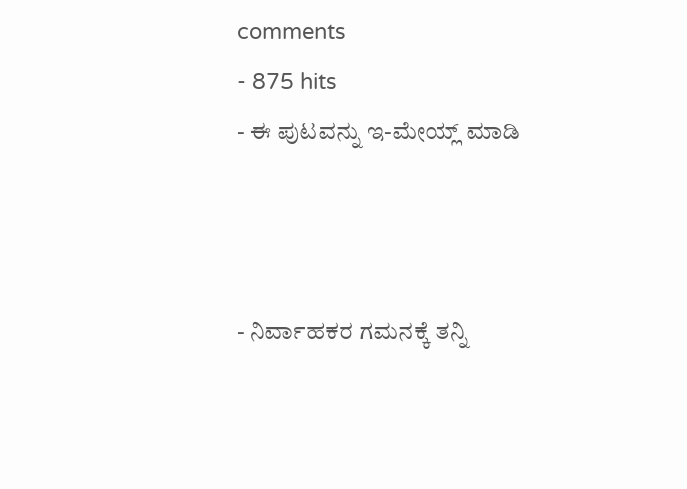comments
- 875 hits
- ಈ ಪುಟವನ್ನು ಇ-ಮೇಯ್ಲ್ ಮಾಡಿ



- ನಿರ್ವಾಹಕರ ಗಮನಕ್ಕೆ ತನ್ನಿ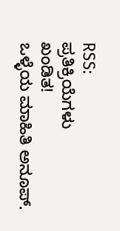RSS:
ಪ್ರತಿಕ್ರಿಯೆಗಳು
ಖಂಡಿತ!
ಒಳ್ಳೆಯ ಮಾಹಿತಿ ಅನೂಪ್.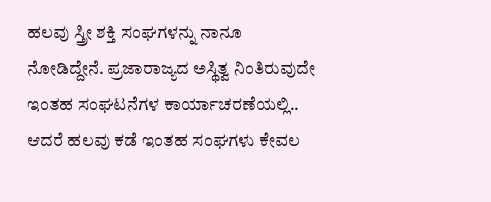ಹಲವು ಸ್ತ್ರೀ ಶಕ್ತಿ ಸಂಘಗಳನ್ನು ನಾನೂ ನೋಡಿದ್ದೇನೆ. ಪ್ರಜಾರಾಜ್ಯದ ಅಸ್ಥಿತ್ವ ನಿಂತಿರುವುದೇ ಇಂತಹ ಸಂಘಟನೆಗಳ ಕಾರ್ಯಾಚರಣೆಯಲ್ಲಿ.. ಆದರೆ ಹಲವು ಕಡೆ ಇಂತಹ ಸಂಘಗಳು ಕೇವಲ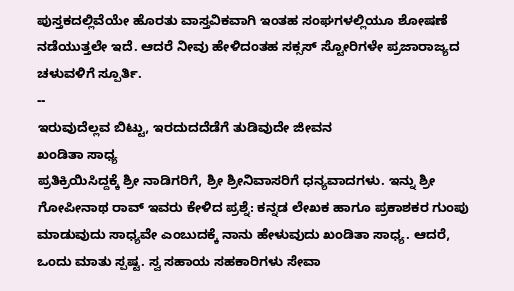ಪುಸ್ತಕದಲ್ಲಿವೆಯೇ ಹೊರತು ವಾಸ್ತವಿಕವಾಗಿ ಇಂತಹ ಸಂಘಗಳಲ್ಲಿಯೂ ಶೋಷಣೆ ನಡೆಯುತ್ತಲೇ ಇದೆ. ಆದರೆ ನೀವು ಹೇಳಿದಂತಹ ಸಕ್ಸಸ್ ಸ್ಟೋರಿಗಳೇ ಪ್ರಜಾರಾಜ್ಯದ ಚಳುವಳಿಗೆ ಸ್ಪೂರ್ತಿ.
--
ಇರುವುದೆಲ್ಲವ ಬಿಟ್ಟು, ಇರದುದದೆಡೆಗೆ ತುಡಿವುದೇ ಜೀವನ
ಖಂಡಿತಾ ಸಾಧ್ಯ
ಪ್ರತಿಕ್ರಿಯಿಸಿದ್ದಕ್ಕೆ ಶ್ರೀ ನಾಡಿಗರಿಗೆ, ಶ್ರೀ ಶ್ರೀನಿವಾಸರಿಗೆ ಧನ್ಯವಾದಗಳು. ಇನ್ನು ಶ್ರೀ ಗೋಪೀನಾಥ ರಾವ್ ಇವರು ಕೇಳಿದ ಪ್ರಶ್ನೆ: ಕನ್ನಡ ಲೇಖಕ ಹಾಗೂ ಪ್ರಕಾಶಕರ ಗುಂಪು ಮಾಡುವುದು ಸಾಧ್ಯವೇ ಎಂಬುದಕ್ಕೆ ನಾನು ಹೇಳುವುದು ಖಂಡಿತಾ ಸಾಧ್ಯ. ಆದರೆ, ಒಂದು ಮಾತು ಸ್ಪಷ್ಟ. ಸ್ವ ಸಹಾಯ ಸಹಕಾರಿಗಳು ಸೇವಾ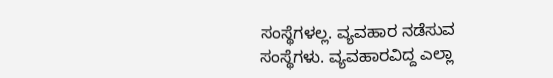ಸಂಸ್ಥೆಗಳಲ್ಲ. ವ್ಯವಹಾರ ನಡೆಸುವ ಸಂಸ್ಥೆಗಳು. ವ್ಯವಹಾರವಿದ್ದ ಎಲ್ಲಾ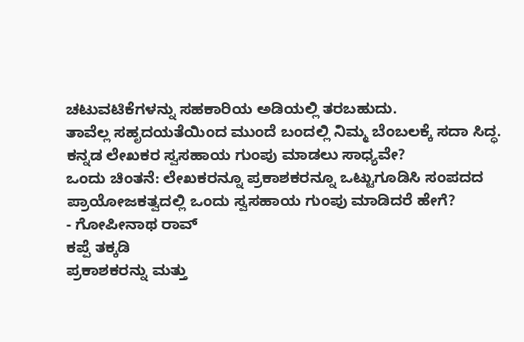ಚಟುವಟಿಕೆಗಳನ್ನು ಸಹಕಾರಿಯ ಅಡಿಯಲ್ಲಿ ತರಬಹುದು.
ತಾವೆಲ್ಲ ಸಹೃದಯತೆಯಿಂದ ಮುಂದೆ ಬಂದಲ್ಲಿ ನಿಮ್ಮ ಬೆಂಬಲಕ್ಕೆ ಸದಾ ಸಿದ್ಧ.
ಕನ್ನಡ ಲೇಖಕರ ಸ್ವಸಹಾಯ ಗುಂಪು ಮಾಡಲು ಸಾಧ್ಯವೇ?
ಒಂದು ಚಿಂತನೆ: ಲೇಖಕರನ್ನೂ ಪ್ರಕಾಶಕರನ್ನೂ ಒಟ್ಟುಗೂಡಿಸಿ ಸಂಪದದ ಪ್ರಾಯೋಜಕತ್ವದಲ್ಲಿ ಒಂದು ಸ್ವಸಹಾಯ ಗುಂಪು ಮಾಡಿದರೆ ಹೇಗೆ?
- ಗೋಪೀನಾಥ ರಾವ್
ಕಪ್ಪೆ ತಕ್ಕಡಿ
ಪ್ರಕಾಶಕರನ್ನು ಮತ್ತು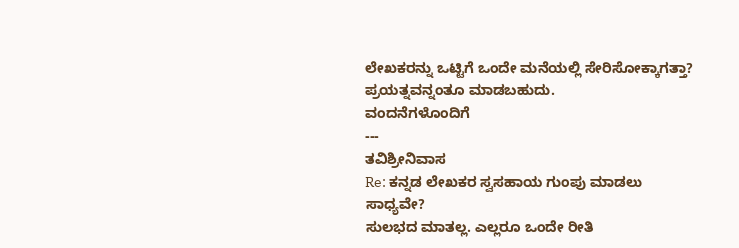ಲೇಖಕರನ್ನು ಒಟ್ಟಿಗೆ ಒಂದೇ ಮನೆಯಲ್ಲಿ ಸೇರಿಸೋಕ್ಕಾಗತ್ತಾ? ಪ್ರಯತ್ನವನ್ನಂತೂ ಮಾಡಬಹುದು.
ವಂದನೆಗಳೊಂದಿಗೆ
---
ತವಿಶ್ರೀನಿವಾಸ
Re: ಕನ್ನಡ ಲೇಖಕರ ಸ್ವಸಹಾಯ ಗುಂಪು ಮಾಡಲು ಸಾಧ್ಯವೇ?
ಸುಲಭದ ಮಾತಲ್ಲ. ಎಲ್ಲರೂ ಒಂದೇ ರೀತಿ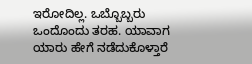ಇರೋದಿಲ್ಲ. ಒಬ್ಬೊಬ್ಬರು ಒಂದೊಂದು ತರಹ. ಯಾವಾಗ ಯಾರು ಹೇಗೆ ನಡೆದುಕೊಳ್ತಾರೆ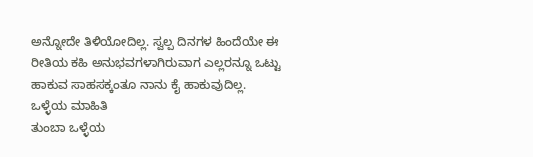ಅನ್ನೋದೇ ತಿಳಿಯೋದಿಲ್ಲ. ಸ್ವಲ್ಪ ದಿನಗಳ ಹಿಂದೆಯೇ ಈ ರೀತಿಯ ಕಹಿ ಅನುಭವಗಳಾಗಿರುವಾಗ ಎಲ್ಲರನ್ನೂ ಒಟ್ಟು ಹಾಕುವ ಸಾಹಸಕ್ಕಂತೂ ನಾನು ಕೈ ಹಾಕುವುದಿಲ್ಲ.
ಒಳ್ಳೆಯ ಮಾಹಿತಿ
ತುಂಬಾ ಒಳ್ಳೆಯ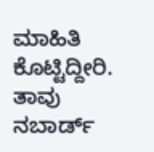ಮಾಹಿತಿ ಕೊಟ್ಟಿದ್ದೀರಿ. ತಾವು ನಬಾರ್ಡ್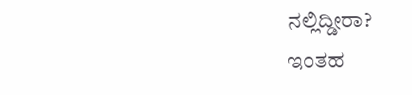ನಲ್ಲಿದ್ಡೀರಾ?
ಇಂತಹ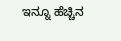ಇನ್ನೂ ಹೆಚ್ಚಿನ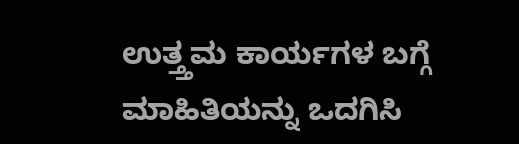ಉತ್ತ್ತಮ ಕಾರ್ಯಗಳ ಬಗ್ಗೆ ಮಾಹಿತಿಯನ್ನು ಒದಗಿಸಿ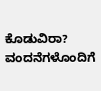ಕೊಡುವಿರಾ?
ವಂದನೆಗಳೊಂದಿಗೆ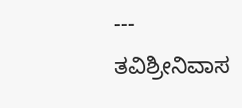---
ತವಿಶ್ರೀನಿವಾಸ